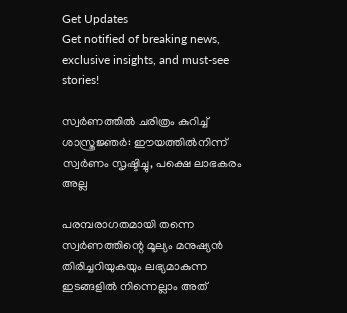Get Updates
Get notified of breaking news, exclusive insights, and must-see stories!

സ്വർണത്തില്‍ ചരിത്രം കുറിച്ച് ശാസ്ത്രജ്ഞർ: ഈയത്തിൽനിന്ന് സ്വർണം സൃഷ്ടിച്ചു, പക്ഷെ ലാഭകരം അല്ല

പരമ്പരാഗതമായി തന്നെ സ്വർണത്തിന്റെ മൂല്യം മനുഷ്യന്‍ തിരിച്ചറിയുകയും ലഭ്യമാകുന്ന ഇടങ്ങളില്‍ നിന്നെല്ലാം അത്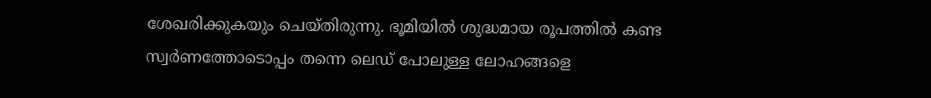ശേഖരിക്കുകയും ചെയ്തിരുന്നു. ഭൂമിയില്‍ ശുദ്ധമായ രൂപത്തില്‍ കണ്ട സ്വർണത്തോടൊപ്പം തന്നെ ലെഡ് പോലുള്ള ലോഹങ്ങളെ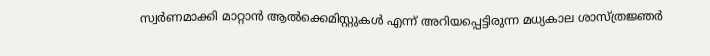സ്വർണമാക്കി മാറ്റാൻ ആല്‍ക്കെമിസ്റ്റുകള്‍ എന്ന് അറിയപ്പെട്ടിരുന്ന മധ്യകാല ശാസ്ത്രജ്ഞർ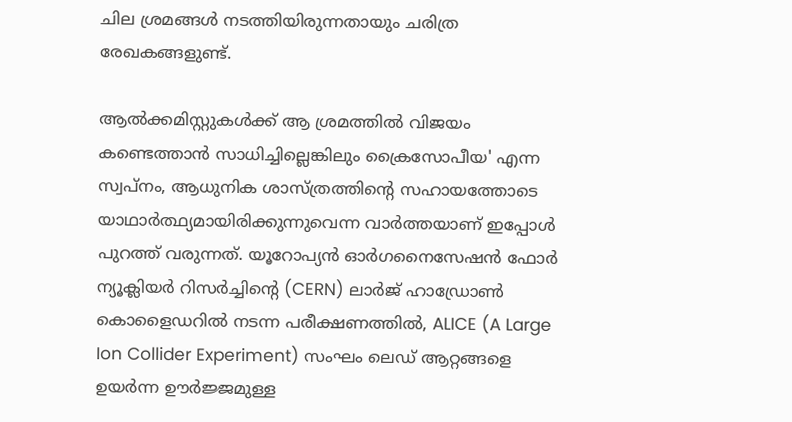ചില ശ്രമങ്ങള്‍ നടത്തിയിരുന്നതായും ചരിത്ര രേഖകങ്ങളുണ്ട്.

ആല്‍ക്കമിസ്റ്റുകള്‍ക്ക് ആ ശ്രമത്തില്‍ വിജയം കണ്ടെത്താന്‍ സാധിച്ചില്ലെങ്കിലും ക്രൈസോപീയ' എന്ന സ്വപ്നം, ആധുനിക ശാസ്ത്രത്തിന്റെ സഹായത്തോടെ യാഥാർത്ഥ്യമായിരിക്കുന്നുവെന്ന വാർത്തയാണ് ഇപ്പോള്‍ പുറത്ത് വരുന്നത്. യൂറോപ്യൻ ഓർഗനൈസേഷൻ ഫോർ ന്യൂക്ലിയർ റിസർച്ചിന്റെ (CERN) ലാർജ് ഹാഡ്രോൺ കൊളൈഡറിൽ നടന്ന പരീക്ഷണത്തിൽ, ALICE (A Large Ion Collider Experiment) സംഘം ലെഡ് ആറ്റങ്ങളെ ഉയർന്ന ഊർജ്ജമുള്ള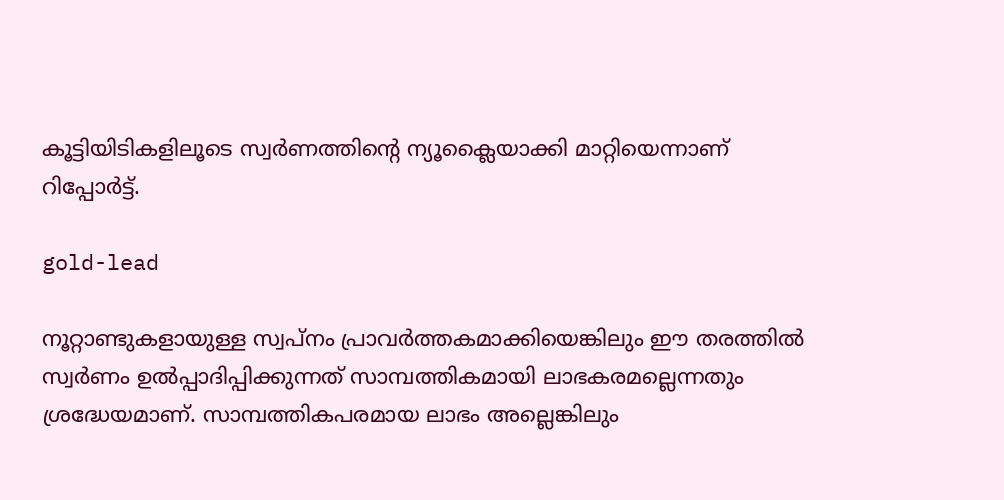കൂട്ടിയിടികളിലൂടെ സ്വർണത്തിന്റെ ന്യൂക്ലൈയാക്കി മാറ്റിയെന്നാണ് റിപ്പോർട്ട്.

gold-lead

നൂറ്റാണ്ടുകളായുള്ള സ്വപ്നം പ്രാവർത്തകമാക്കിയെങ്കിലും ഈ തരത്തില്‍ സ്വർണം ഉൽപ്പാദിപ്പിക്കുന്നത് സാമ്പത്തികമായി ലാഭകരമല്ലെന്നതും ശ്രദ്ധേയമാണ്. സാമ്പത്തികപരമായ ലാഭം അല്ലെങ്കിലും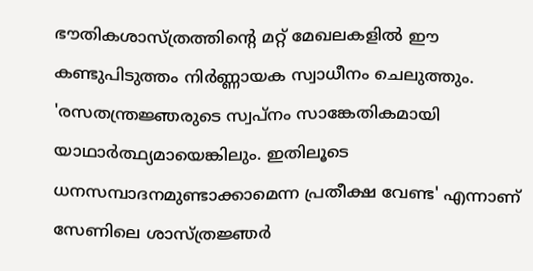ഭൗതികശാസ്ത്രത്തിന്റെ മറ്റ് മേഖലകളിൽ ഈ കണ്ടുപിടുത്തം നിർണ്ണായക സ്വാധീനം ചെലുത്തും. 'രസതന്ത്രജ്ഞരുടെ സ്വപ്നം സാങ്കേതികമായി യാഥാർത്ഥ്യമായെങ്കിലും. ഇതിലൂടെ ധനസമ്പാദനമുണ്ടാക്കാമെന്ന പ്രതീക്ഷ വേണ്ട' എന്നാണ് സേണിലെ ശാസ്ത്രജ്ഞർ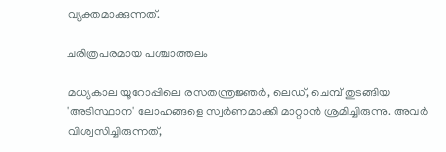വ്യക്തമാക്കുന്നത്.

ചരിത്രപരമായ പശ്ചാത്തലം

മധ്യകാല യൂറോപ്പിലെ രസതന്ത്രജ്ഞർ, ലെഡ്, ചെമ്പ് തുടങ്ങിയ 'അടിസ്ഥാന' ലോഹങ്ങളെ സ്വർണമാക്കി മാറ്റാൻ ശ്രമിച്ചിരുന്നു. അവർ വിശ്വസിച്ചിരുന്നത്,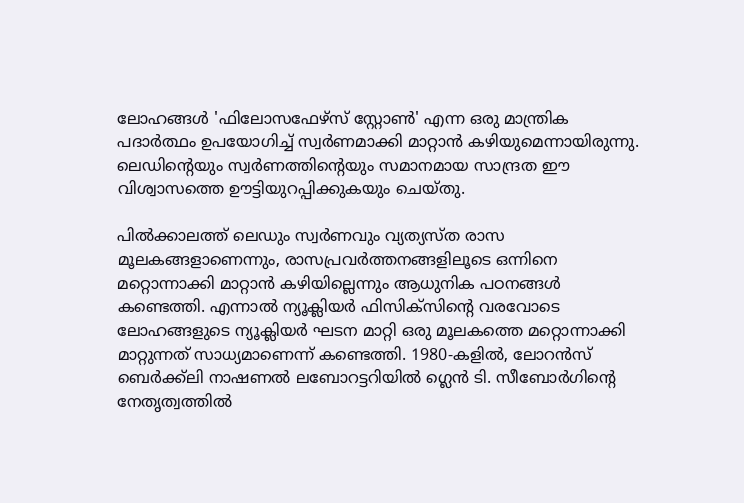ലോഹങ്ങൾ 'ഫിലോസഫേഴ്സ് സ്റ്റോൺ' എന്ന ഒരു മാന്ത്രിക പദാർത്ഥം ഉപയോഗിച്ച് സ്വർണമാക്കി മാറ്റാൻ കഴിയുമെന്നായിരുന്നു. ലെഡിന്റെയും സ്വർണത്തിന്റെയും സമാനമായ സാന്ദ്രത ഈ വിശ്വാസത്തെ ഊട്ടിയുറപ്പിക്കുകയും ചെയ്തു.

പില്‍ക്കാലത്ത് ലെഡും സ്വർണവും വ്യത്യസ്ത രാസ മൂലകങ്ങളാണെന്നും, രാസപ്രവർത്തനങ്ങളിലൂടെ ഒന്നിനെ മറ്റൊന്നാക്കി മാറ്റാൻ കഴിയില്ലെന്നും ആധുനിക പഠനങ്ങള്‍ കണ്ടെത്തി. എന്നാല്‍ ന്യൂക്ലിയർ ഫിസിക്സിന്റെ വരവോടെ ലോഹങ്ങളുടെ ന്യൂക്ലിയർ ഘടന മാറ്റി ഒരു മൂലകത്തെ മറ്റൊന്നാക്കി മാറ്റുന്നത് സാധ്യമാണെന്ന് കണ്ടെത്തി. 1980-കളിൽ, ലോറൻസ് ബെർക്ക്‌ലി നാഷണൽ ലബോറട്ടറിയിൽ ഗ്ലെൻ ടി. സീബോർഗിന്റെ നേതൃത്വത്തിൽ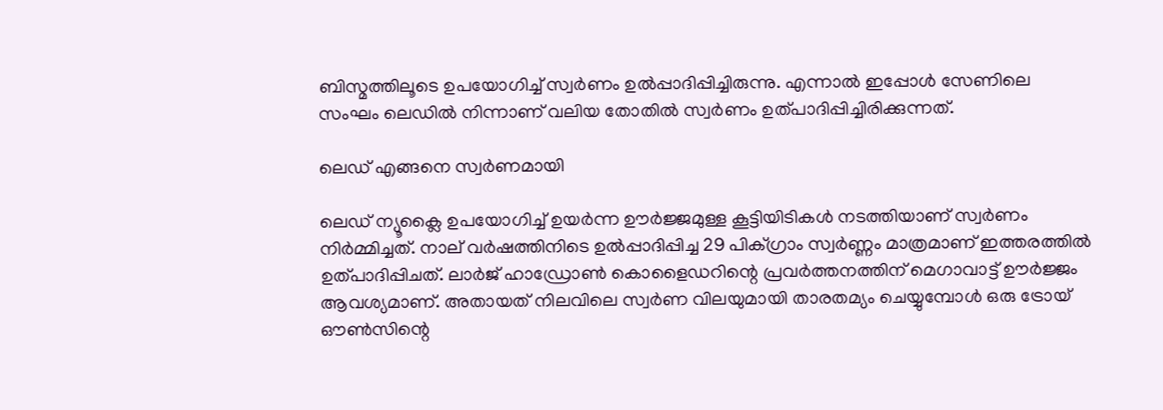ബിസ്മത്തിലൂടെ ഉപയോഗിച്ച് സ്വർണം ഉൽപ്പാദിപ്പിച്ചിരുന്നു. എന്നാല്‍ ഇപ്പോള്‍ സേണിലെ സംഘം ലെഡില്‍ നിന്നാണ് വലിയ തോതില്‍ സ്വർണം ഉത്പാദിപ്പിച്ചിരിക്കുന്നത്.

ലെഡ് എങ്ങനെ സ്വർണമായി

ലെഡ് ന്യൂക്ലൈ ഉപയോഗിച്ച് ഉയർന്ന ഊർജ്ജമുള്ള കൂട്ടിയിടികൾ നടത്തിയാണ് സ്വർണം നിർമ്മിച്ചത്. നാല് വർഷത്തിനിടെ ഉൽപ്പാദിപ്പിച്ച 29 പിക്ഗ്രാം സ്വർണ്ണം മാത്രമാണ് ഇത്തരത്തില്‍ ഉത്പാദിപ്പിചത്. ലാർജ് ഹാഡ്രോൺ കൊളൈഡറിന്റെ പ്രവർത്തനത്തിന് മെഗാവാട്ട് ഊർജ്ജം ആവശ്യമാണ്. അതായത് നിലവിലെ സ്വർണ വിലയുമായി താരതമ്യം ചെയ്യുമ്പോള്‍ ഒരു ട്രോയ് ഔണ്‍സിന്റെ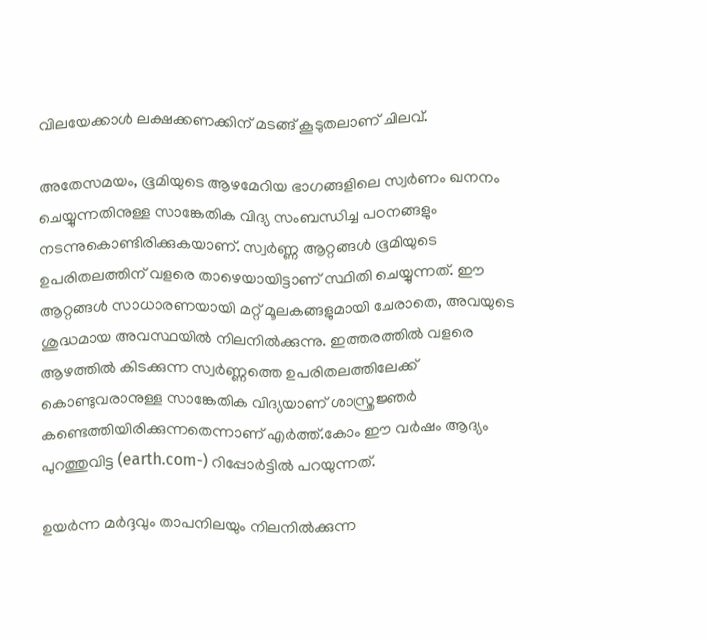വിലയേക്കാള്‍ ലക്ഷക്കണക്കിന് മടങ്ങ് കൂടുതലാണ് ചിലവ്.

അതേസമയം, ഭൂമിയുടെ ആഴമേറിയ ഭാഗങ്ങളിലെ സ്വർണം ഖനനം ചെയ്യുന്നതിനുള്ള സാങ്കേതിക വിദ്യ സംബന്ധിച്ച പഠനങ്ങളും നടന്നുകൊണ്ടിരിക്കുകയാണ്. സ്വർണ്ണ ആറ്റങ്ങൾ ഭൂമിയുടെ ഉപരിതലത്തിന് വളരെ താഴെയായിട്ടാണ് സ്ഥിതി ചെയ്യുന്നത്. ഈ ആറ്റങ്ങൾ സാധാരണയായി മറ്റ് മൂലകങ്ങളുമായി ചേരാതെ, അവയുടെ ശുദ്ധമായ അവസ്ഥയില്‍ നിലനില്‍ക്കുന്നു. ഇത്തരത്തില്‍ വളരെ ആഴത്തില്‍ കിടക്കുന്ന സ്വർണ്ണത്തെ ഉപരിതലത്തിലേക്ക് കൊണ്ടുവരാനുള്ള സാങ്കേതിക വിദ്യയാണ് ശാസ്ത്രജ്ഞർ കണ്ടെത്തിയിരിക്കുന്നതെന്നാണ് എർത്ത്.കോം ഈ വർഷം ആദ്യം പുറത്തുവിട്ട (earth.com-) റിപ്പോർട്ടില്‍ പറയുന്നത്.

ഉയർന്ന മർദ്ദവും താപനിലയും നിലനിൽക്കുന്ന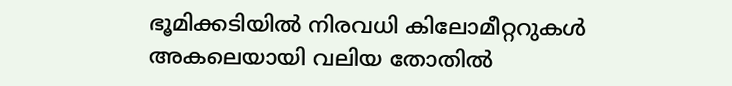ഭൂമിക്കടിയിൽ നിരവധി കിലോമീറ്ററുകൾ അകലെയായി വലിയ തോതില്‍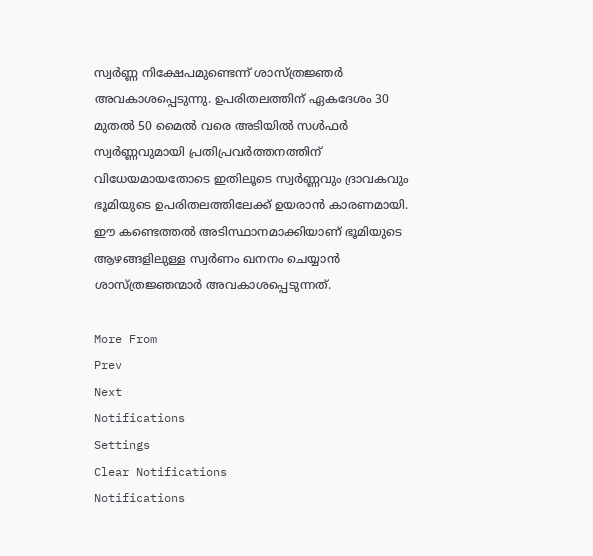സ്വർണ്ണ നിക്ഷേപമുണ്ടെന്ന് ശാസ്ത്രജ്ഞർ അവകാശപ്പെടുന്നു. ഉപരിതലത്തിന് ഏകദേശം 30 മുതൽ 50 മൈൽ വരെ അടിയിൽ സള്‍ഫർ സ്വർണ്ണവുമായി പ്രതിപ്രവർത്തനത്തിന് വിധേയമായതോടെ ഇതിലൂടെ സ്വർണ്ണവും ദ്രാവകവും ഭൂമിയുടെ ഉപരിതലത്തിലേക്ക് ഉയരാൻ കാരണമായി. ഈ കണ്ടെത്തല്‍ അടിസ്ഥാനമാക്കിയാണ് ഭൂമിയുടെ ആഴങ്ങളിലുള്ള സ്വർണം ഖനനം ചെയ്യാന്‍ ശാസ്ത്രജ്ഞന്മാർ അവകാശപ്പെടുന്നത്.

More From
Prev
Next
Notifications
Settings
Clear Notifications
Notifications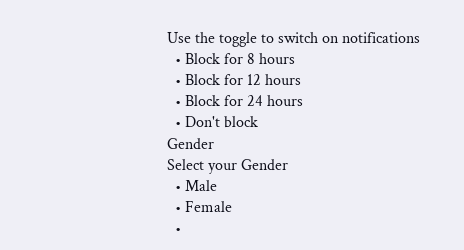Use the toggle to switch on notifications
  • Block for 8 hours
  • Block for 12 hours
  • Block for 24 hours
  • Don't block
Gender
Select your Gender
  • Male
  • Female
  •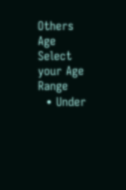Others
Age
Select your Age Range
  • Under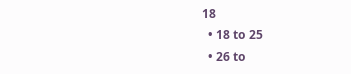18
  • 18 to 25
  • 26 to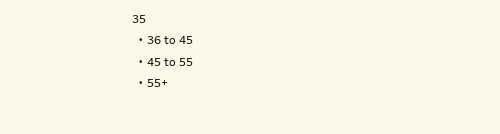35
  • 36 to 45
  • 45 to 55
  • 55+